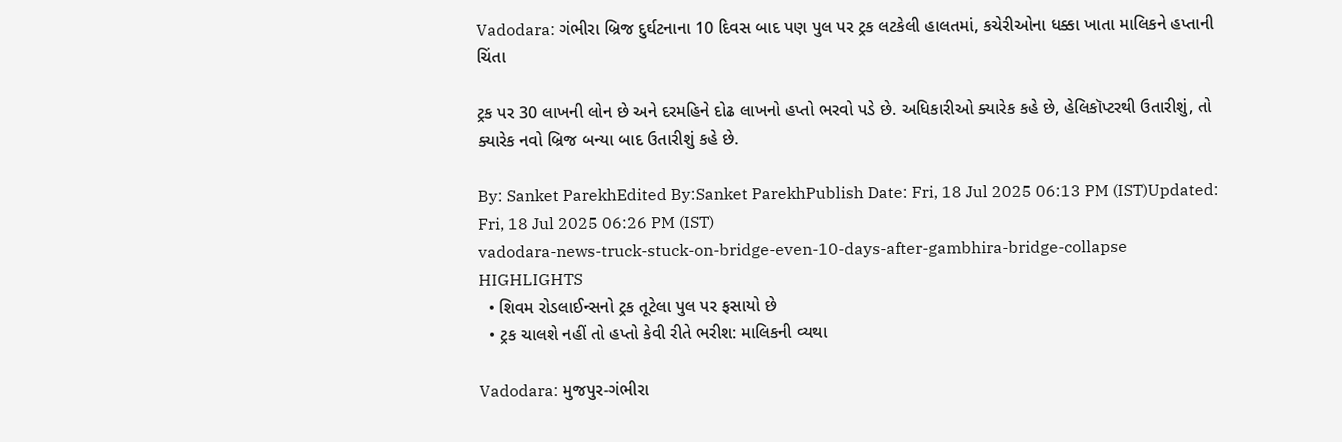Vadodara: ગંભીરા બ્રિજ દુર્ઘટનાના 10 દિવસ બાદ પણ પુલ પર ટ્રક લટકેલી હાલતમાં, કચેરીઓના ધક્કા ખાતા માલિકને હપ્તાની ચિંતા

ટ્રક પર 30 લાખની લોન છે અને દરમહિને દોઢ લાખનો હપ્તો ભરવો પડે છે. અધિકારીઓ ક્યારેક કહે છે, હેલિકૉપ્ટરથી ઉતારીશું, તો ક્યારેક નવો બ્રિજ બન્યા બાદ ઉતારીશું કહે છે.

By: Sanket ParekhEdited By:Sanket ParekhPublish Date: Fri, 18 Jul 2025 06:13 PM (IST)Updated: Fri, 18 Jul 2025 06:26 PM (IST)
vadodara-news-truck-stuck-on-bridge-even-10-days-after-gambhira-bridge-collapse
HIGHLIGHTS
  • શિવમ રોડલાઈન્સનો ટ્રક તૂટેલા પુલ પર ફસાયો છે
  • ટ્રક ચાલશે નહીં તો હપ્તો કેવી રીતે ભરીશ: માલિકની વ્યથા

Vadodara: મુજપુર-ગંભીરા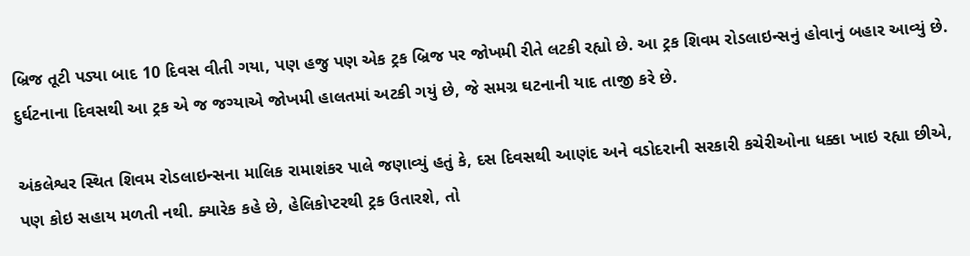બ્રિજ તૂટી પડ્યા બાદ 10 દિવસ વીતી ગયા, પણ હજુ પણ એક ટ્રક બ્રિજ પર જોખમી રીતે લટકી રહ્યો છે. આ ટ્રક શિવમ રોડલાઇન્સનું હોવાનું બહાર આવ્યું છે. દુર્ઘટનાના દિવસથી આ ટ્રક એ જ જગ્યાએ જોખમી હાલતમાં અટકી ગયું છે, જે સમગ્ર ઘટનાની યાદ તાજી કરે છે.

અંકલેશ્વર સ્થિત શિવમ રોડલાઇન્સના માલિક રામાશંકર પાલે જણાવ્યું હતું કે, દસ દિવસથી આણંદ અને વડોદરાની સરકારી કચેરીઓના ધક્કા ખાઇ રહ્યા છીએ, પણ કોઇ સહાય મળતી નથી. ક્યારેક કહે છે, હેલિકોપ્ટરથી ટ્રક ઉતારશે, તો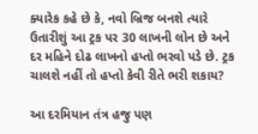ક્યારેક કહે છે કે, નવો બ્રિજ બનશે ત્યારે ઉતારીશું આ ટ્રક પર 30 લાખની લોન છે અને દર મહિને દોઢ લાખનો હપ્તો ભરવો પડે છે. ટ્રક ચાલશે નહીં તો હપ્તો કેવી રીતે ભરી શકાય?

આ દરમિયાન તંત્ર હજુ પણ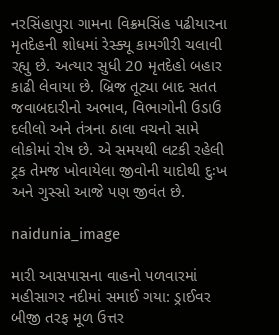નરસિંહાપુરા ગામના વિક્રમસિંહ પઢીયારના મૃતદેહની શોધમાં રેસ્ક્યૂ કામગીરી ચલાવી રહ્યુ છે. અત્યાર સુધી 20 મૃતદેહો બહાર કાઢી લેવાયા છે. બ્રિજ તૂટ્યા બાદ સતત જવાબદારીનો અભાવ, વિભાગોની ઉડાઉ દલીલો અને તંત્રના ઠાલા વચનો સામે લોકોમાં રોષ છે. એ સમયથી લટકી રહેલી ટ્રક તેમજ ખોવાયેલા જીવોની યાદોથી દુઃખ અને ગુસ્સો આજે પણ જીવંત છે.

naidunia_image

મારી આસપાસના વાહનો પળવારમાં મહીસાગર નદીમાં સમાઈ ગયા: ડ્રાઈવર
બીજી તરફ મૂળ ઉત્તર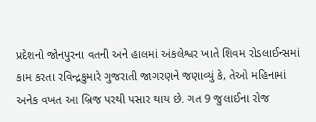પ્રદેશનો જોનપુરના વતની અને હાલમાં અંકલેશ્વર ખાતે શિવમ રોડલાઈન્સમાં કામ કરતા રવિન્દ્રકુમારે ગુજરાતી જાગરણને જણાવ્યું કે, તેઓ મહિનામાં અનેક વખત આ બ્રિજ પરથી પસાર થાય છે. ગત 9 જુલાઈના રોજ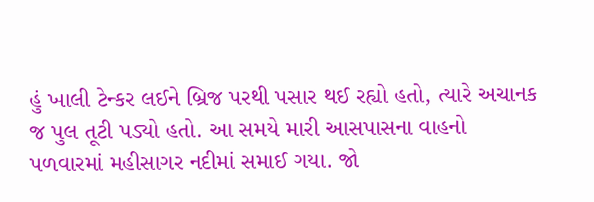હું ખાલી ટેન્કર લઈને બ્રિજ પરથી પસાર થઈ રહ્યો હતો, ત્યારે અચાનક જ પુલ તૂટી પડ્યો હતો. આ સમયે મારી આસપાસના વાહનો પળવારમાં મહીસાગર નદીમાં સમાઈ ગયા. જો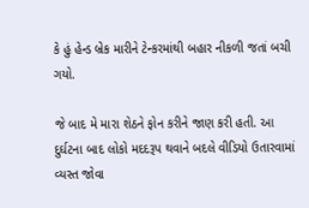કે હું હેન્ડ બ્રેક મારીને ટેન્કરમાંથી બહાર નીકળી જતાં બચી ગયો.

જે બાદ મે મારા શેઠને ફોન કરીને જાણ કરી હતી. આ દુર્ઘટના બાદ લોકો મદદરૂપ થવાને બદલે વીડિયો ઉતારવામાં વ્યસ્ત જોવા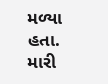મળ્યા હતા. મારી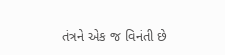તંત્રને એક જ વિનંતી છે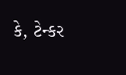કે, ટેન્કર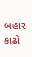બહાર કાઢો